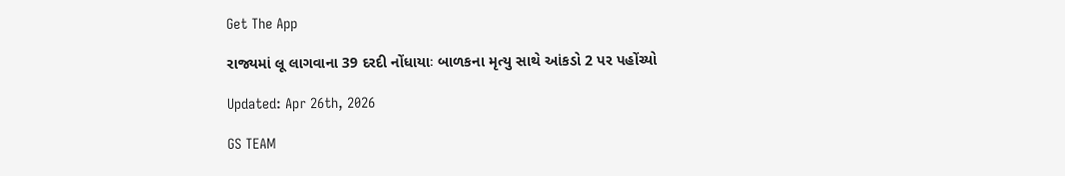Get The App

રાજ્યમાં લૂ લાગવાના 39 દરદી નોંધાયાઃ બાળકના મૃત્યુ સાથે આંકડો 2 પર પહોંચ્યો

Updated: Apr 26th, 2026

GS TEAM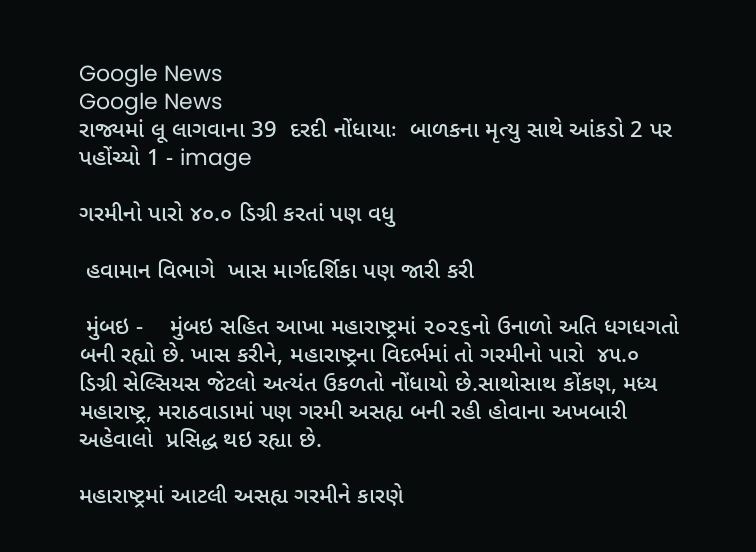Google News
Google News
રાજ્યમાં લૂ લાગવાના 39  દરદી નોંધાયાઃ  બાળકના મૃત્યુ સાથે આંકડો 2 પર પહોંચ્યો 1 - image

ગરમીનો પારો ૪૦.૦ ડિગ્રી કરતાં પણ વધુ

 હવામાન વિભાગે  ખાસ માર્ગદર્શિકા પણ જારી કરી

 મુંબઇ -    મુંબઇ સહિત આખા મહારાષ્ટ્રમાં ૨૦૨૬નો ઉનાળો અતિ ધગધગતો  બની રહ્યો છે. ખાસ કરીને, મહારાષ્ટ્રના વિદર્ભમાં તો ગરમીનો પારો  ૪૫.૦ ડિગ્રી સેલ્સિયસ જેટલો અત્યંત ઉકળતો નોંધાયો છે.સાથોસાથ કોંકણ, મધ્ય મહારાષ્ટ્ર, મરાઠવાડામાં પણ ગરમી અસહ્ય બની રહી હોવાના અખબારી અહેવાલો  પ્રસિદ્ધ થઇ રહ્યા છે.

મહારાષ્ટ્રમાં આટલી અસહ્ય ગરમીને કારણે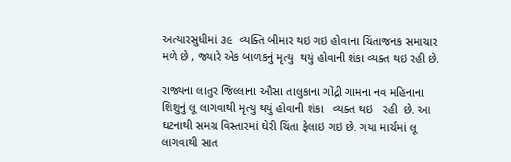અત્યારસુધીમાં ૩૯  વ્યક્તિ બીમાર થઇ ગઇ હોવાના ચિંતાજનક સમાચાર મળે છે , જ્યારે એક બાળકનું મૃત્યુ  થયું હોવાની શંકા વ્યક્ત થઇ રહી છે.

રાજ્યના લાતુર જિલ્લાના ઔસા તાલુકાના ગોંદ્રી ગામના નવ મહિનાના શિશુનું લૂ લાગવાથી મૃત્યુ થયું હોવાની શંકા   વ્યક્ત થઇ   રહી  છે. આ ઘટનાથી સમગ્ર વિસ્તારમાં ઘેરી ચિંતા ફેલાઇ ગઇ છે. ગયા માર્ચમાં લૂ લાગવાથી સાત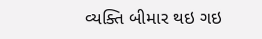વ્યક્તિ બીમાર થઇ ગઇ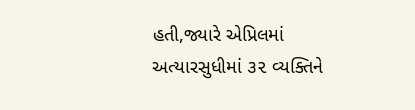હતી,જ્યારે એપ્રિલમાં અત્યારસુધીમાં ૩૨ વ્યક્તિને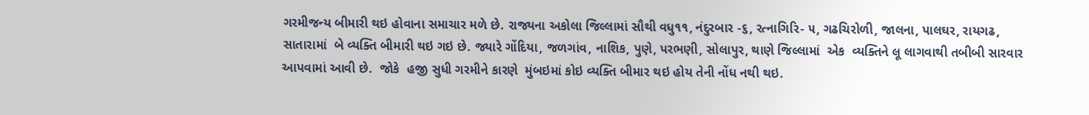ગરમીજન્ય બીમારી થઇ હોવાના સમાચાર મળે છે. રાજ્યના અકોલા જિલ્લામાં સૌથી વધુ૧૧, નંદુરબાર -૬, રત્નાગિરિ- ૫, ગઢચિરોળી, જાલના, પાલઘર, રાયગઢ, સાતારામાં  બે વ્યક્તિ બીમારી થઇ ગઇ છે. જ્યારે ગોંદિયા, જળગાંવ, નાશિક, પુણે, પરભણી, સોલાપુર, થાણે જિલ્લામાં  એક  વ્યક્તિને લૂ લાગવાથી તબીબી સારવાર આપવામાં આવી છે.  જોકે  હજી સુધી ગરમીને કારણે  મુંબઇમાં કોઇ વ્યક્તિ બીમાર થઇ હોય તેની નોંધ નથી થઇ.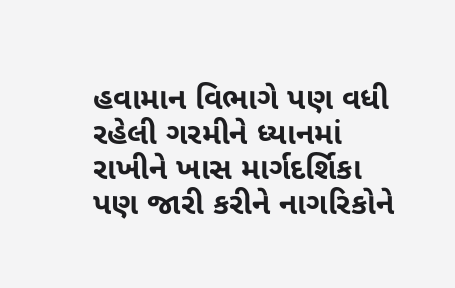હવામાન વિભાગે પણ વધી રહેલી ગરમીને ધ્યાનમાં રાખીને ખાસ માર્ગદર્શિકા પણ જારી કરીને નાગરિકોને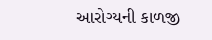આરોગ્યની કાળજી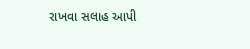રાખવા સલાહ આપી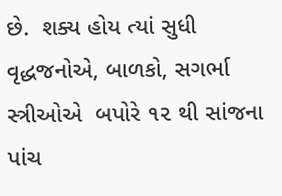છે.  શક્ય હોય ત્યાં સુધી વૃદ્ધજનોએ, બાળકો, સગર્ભા સ્ત્રીઓએ  બપોરે ૧૨ થી સાંજના પાંચ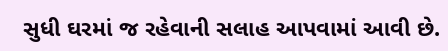સુધી ઘરમાં જ રહેવાની સલાહ આપવામાં આવી છે.